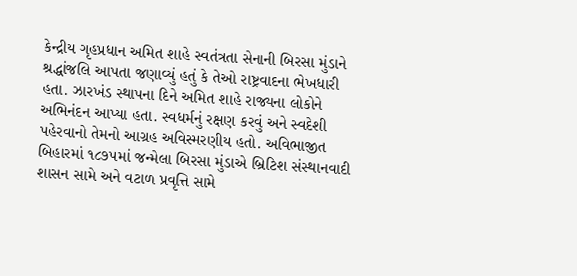કેન્દ્રીય ગૃહપ્રધાન અમિત શાહે સ્વતંત્રતા સેનાની બિરસા મુંડાને શ્રદ્ધાંજલિ આપતા જણાવ્યું હતું કે તેઓ રાષ્ટ્રવાદના ભેખધારી હતા. ઝારખંડ સ્થાપના દિને અમિત શાહે રાજ્યના લોકોને અભિનંદન આપ્યા હતા. સ્વધર્મનું રક્ષણ કરવું અને સ્વદેશી પહેરવાનો તેમનો આગ્રહ અવિસ્મરણીય હતો. અવિભાજીત બિહારમાં ૧૮૭૫માં જન્મેલા બિરસા મુંડાએ બ્રિટિશ સંસ્થાનવાદી શાસન સામે અને વટાળ પ્રવૃત્તિ સામે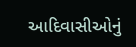આદિવાસીઓનું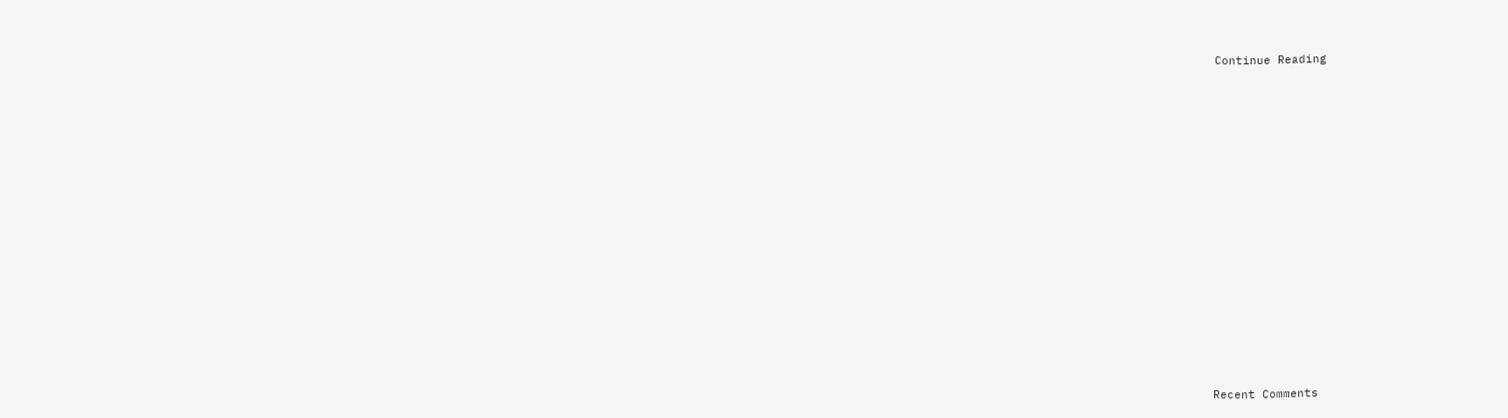Continue Reading


















Recent Comments